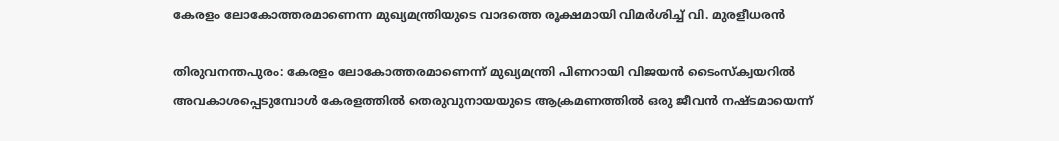കേരളം ലോകോത്തരമാണെന്ന മുഖ്യമന്ത്രിയുടെ വാദത്തെ രൂക്ഷമായി വിമര്‍ശിച്ച് വി. മുരളീധരന്‍

തിരുവനന്തപുരം: കേരളം ലോകോത്തരമാണെന്ന് മുഖ്യമന്ത്രി പിണറായി വിജയന്‍ ടൈംസ്‌ക്വയറില്‍ അവകാശപ്പെടുമ്പോള്‍ കേരളത്തില്‍ തെരുവുനായയുടെ ആക്രമണത്തില്‍ ഒരു ജീവന്‍ നഷ്ടമായെന്ന്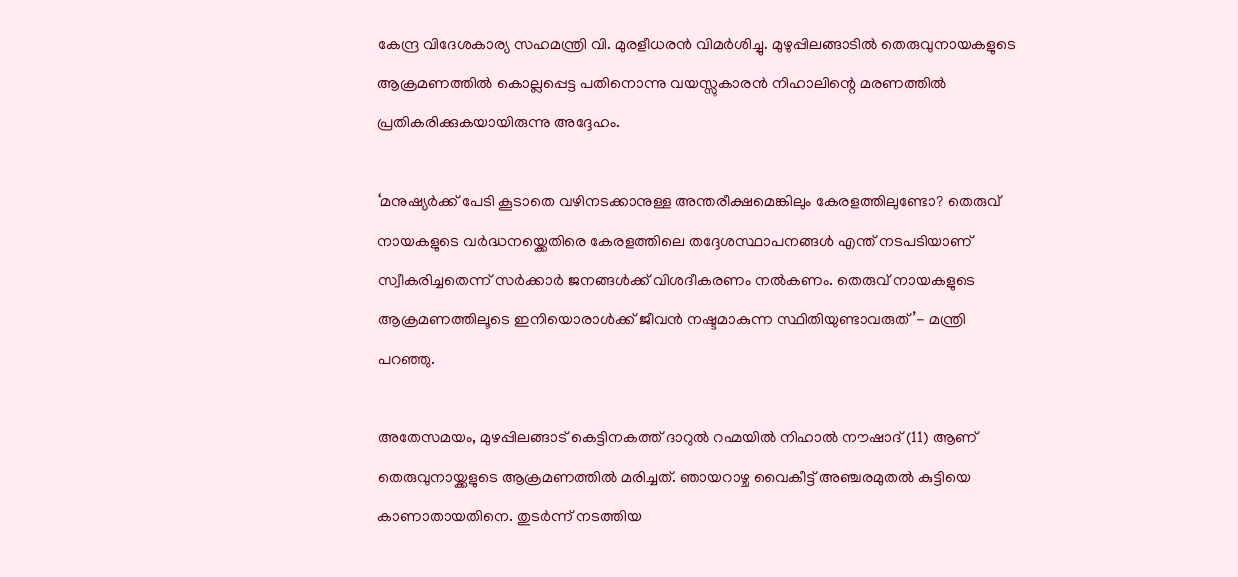കേന്ദ്ര വിദേശകാര്യ സഹമന്ത്രി വി. മുരളീധരന്‍ വിമര്‍ശിച്ചു. മുഴുപ്പിലങ്ങാടില്‍ തെരുവുനായകളുടെ ആക്രമണത്തില്‍ കൊല്ലപ്പെട്ട പതിനൊന്നു വയസ്സുകാരന്‍ നിഹാലിന്റെ മരണത്തില്‍ പ്രതികരിക്കുകയായിരുന്നു അദ്ദേഹം.

‘മനുഷ്യര്‍ക്ക് പേടി കൂടാതെ വഴിനടക്കാനുള്ള അന്തരീക്ഷമെങ്കിലും കേരളത്തിലുണ്ടോ? തെരുവ് നായകളുടെ വര്‍ദ്ധനയ്ക്കെതിരെ കേരളത്തിലെ തദ്ദേശസ്ഥാപനങ്ങള്‍ എന്ത് നടപടിയാണ് സ്വീകരിച്ചതെന്ന് സര്‍ക്കാര്‍ ജനങ്ങള്‍ക്ക് വിശദീകരണം നല്‍കണം. തെരുവ് നായകളുടെ ആക്രമണത്തിലൂടെ ഇനിയൊരാള്‍ക്ക് ജീവന്‍ നഷ്ടമാകുന്ന സ്ഥിതിയുണ്ടാവരുത്’- മന്ത്രി പറഞ്ഞു.

അതേസമയം, മുഴപ്പിലങ്ങാട് കെട്ടിനകത്ത് ദാറുല്‍ റഹ്മയില്‍ നിഹാല്‍ നൗഷാദ് (11) ആണ് തെരുവുനായ്ക്കളുടെ ആക്രമണത്തില്‍ മരിച്ചത്. ഞായറാഴ്ച വൈകീട്ട് അഞ്ചരമുതല്‍ കുട്ടിയെ കാണാതായതിനെ. തുടര്‍ന്ന് നടത്തിയ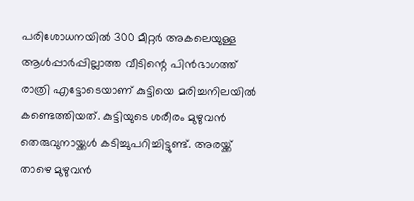പരിശോധനയില്‍ 300 മീറ്റര്‍ അകലെയുള്ള ആള്‍പ്പാര്‍പ്പില്ലാത്ത വീടിന്റെ പിന്‍ഭാഗത്ത് രാത്രി എട്ടോടെയാണ് കുട്ടിയെ മരിച്ചനിലയില്‍ കണ്ടെത്തിയത്. കുട്ടിയുടെ ശരീരം മുഴുവന്‍ തെരുവുനായ്ക്കള്‍ കടിച്ചുപറിച്ചിട്ടുണ്ട്. അരയ്ക്ക് താഴെ മുഴുവന്‍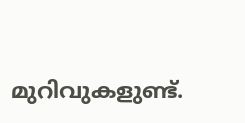മുറിവുകളുണ്ട്.